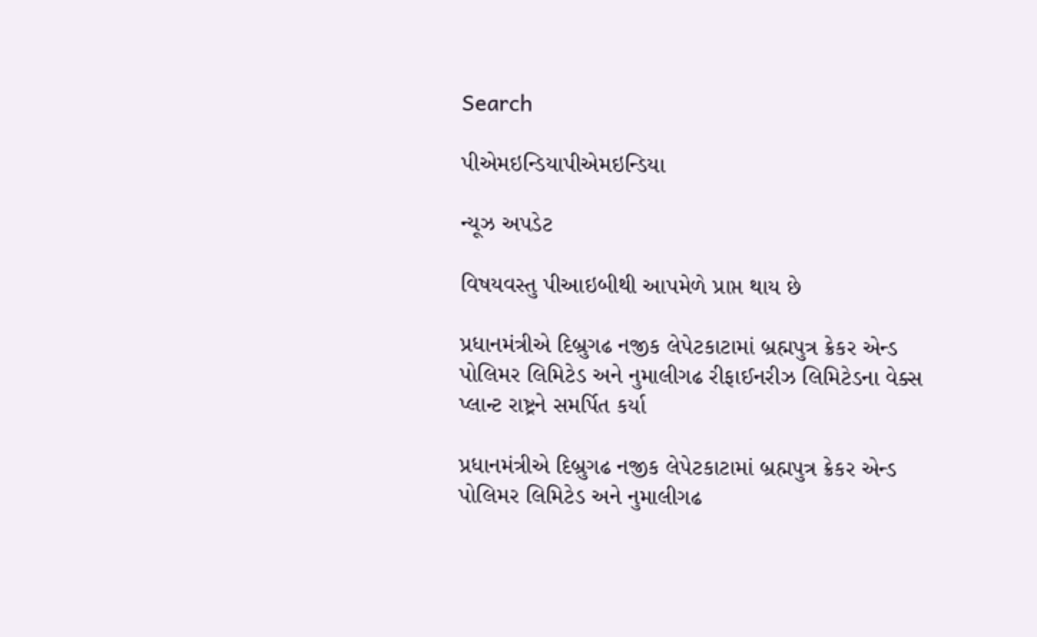Search

પીએમઇન્ડિયાપીએમઇન્ડિયા

ન્યૂઝ અપડેટ

વિષયવસ્તુ પીઆઇબીથી આપમેળે પ્રાપ્ત થાય છે

પ્રધાનમંત્રીએ દિબ્રુગઢ નજીક લેપેટકાટામાં બ્રહ્મપુત્ર ક્રેકર એન્ડ પોલિમર લિમિટેડ અને નુમાલીગઢ રીફાઈનરીઝ લિમિટેડના વેક્સ પ્લાન્ટ રાષ્ટ્રને સમર્પિત કર્યા

પ્રધાનમંત્રીએ દિબ્રુગઢ નજીક લેપેટકાટામાં બ્રહ્મપુત્ર ક્રેકર એન્ડ પોલિમર લિમિટેડ અને નુમાલીગઢ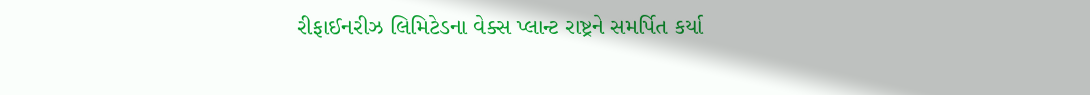રીફાઈનરીઝ લિમિટેડના વેક્સ પ્લાન્ટ રાષ્ટ્રને સમર્પિત કર્યા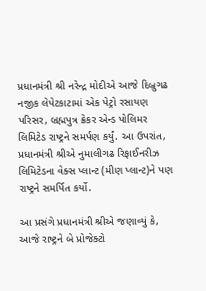પ્રધાનમંત્રી શ્રી નરેન્દ્ર મોદીએ આજે દિબ્રુગઢ નજીક લેપેટકાટામાં એક પેટ્રો રસાયણ પરિસર, બ્રહ્મપુત્ર ક્રેકર એન્ડ પોલિમર લિમિટેડ રાષ્ટ્રને સમર્પણ કર્યું. આ ઉપરાંત, પ્રધાનમંત્રી શ્રીએ નુમાલીગઢ રિફાઈનરીઝ લિમિટેડના વેક્સ પ્લાન્ટ (મીણ પ્લાન્ટ)ને પણ રાષ્ટ્રને સમર્પિત કર્યો.

આ પ્રસંગે પ્રધાનમંત્રી શ્રીએ જણાવ્યું કે, આજે રાષ્ટ્રને બે પ્રોજેક્ટો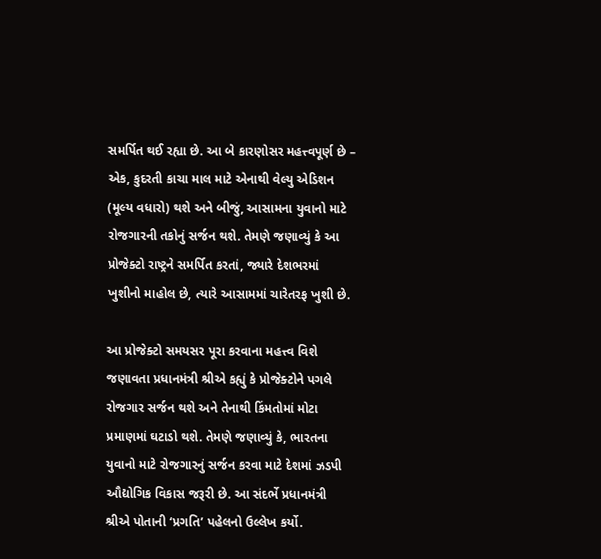સમર્પિત થઈ રહ્યા છે. આ બે કારણોસર મહત્ત્વપૂર્ણ છે – એક, કુદરતી કાચા માલ માટે એનાથી વેલ્યુ એડિશન (મૂલ્ય વધારો) થશે અને બીજું, આસામના યુવાનો માટે રોજગારની તકોનું સર્જન થશે. તેમણે જણાવ્યું કે આ પ્રોજેક્ટો રાષ્ટ્રને સમર્પિત કરતાં, જ્યારે દેશભરમાં ખુશીનો માહોલ છે, ત્યારે આસામમાં ચારેતરફ ખુશી છે.

આ પ્રોજેક્ટો સમયસર પૂરા કરવાના મહત્ત્વ વિશે જણાવતા પ્રધાનમંત્રી શ્રીએ કહ્યું કે પ્રોજેક્ટોને પગલે રોજગાર સર્જન થશે અને તેનાથી કિંમતોમાં મોટા પ્રમાણમાં ઘટાડો થશે. તેમણે જણાવ્યું કે, ભારતના યુવાનો માટે રોજગારનું સર્જન કરવા માટે દેશમાં ઝડપી ઔદ્યોગિક વિકાસ જરૂરી છે. આ સંદર્ભે પ્રધાનમંત્રી શ્રીએ પોતાની ‘પ્રગતિ’ પહેલનો ઉલ્લેખ કર્યો.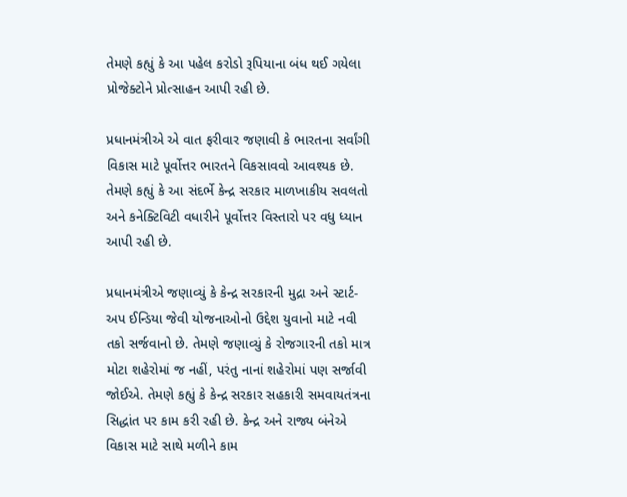તેમણે કહ્યું કે આ પહેલ કરોડો રૂપિયાના બંધ થઈ ગયેલા પ્રોજેક્ટોને પ્રોત્સાહન આપી રહી છે.

પ્રધાનમંત્રીએ એ વાત ફરીવાર જણાવી કે ભારતના સર્વાંગી વિકાસ માટે પૂર્વોત્તર ભારતને વિકસાવવો આવશ્યક છે. તેમણે કહ્યું કે આ સંદર્ભે કેન્દ્ર સરકાર માળખાકીય સવલતો અને કનેક્ટિવિટી વધારીને પૂર્વોત્તર વિસ્તારો પર વધુ ધ્યાન આપી રહી છે.

પ્રધાનમંત્રીએ જણાવ્યું કે કેન્દ્ર સરકારની મુદ્રા અને સ્ટાર્ટ-અપ ઈન્ડિયા જેવી યોજનાઓનો ઉદ્દેશ યુવાનો માટે નવી તકો સર્જવાનો છે. તેમણે જણાવ્યું કે રોજગારની તકો માત્ર મોટા શહેરોમાં જ નહીં, પરંતુ નાનાં શહેરોમાં પણ સર્જાવી જોઈએ. તેમણે કહ્યું કે કેન્દ્ર સરકાર સહકારી સમવાયતંત્રના સિદ્ધાંત પર કામ કરી રહી છે. કેન્દ્ર અને રાજ્ય બંનેએ વિકાસ માટે સાથે મળીને કામ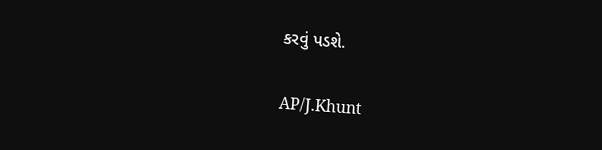કરવું પડશે.

AP/J.Khunt